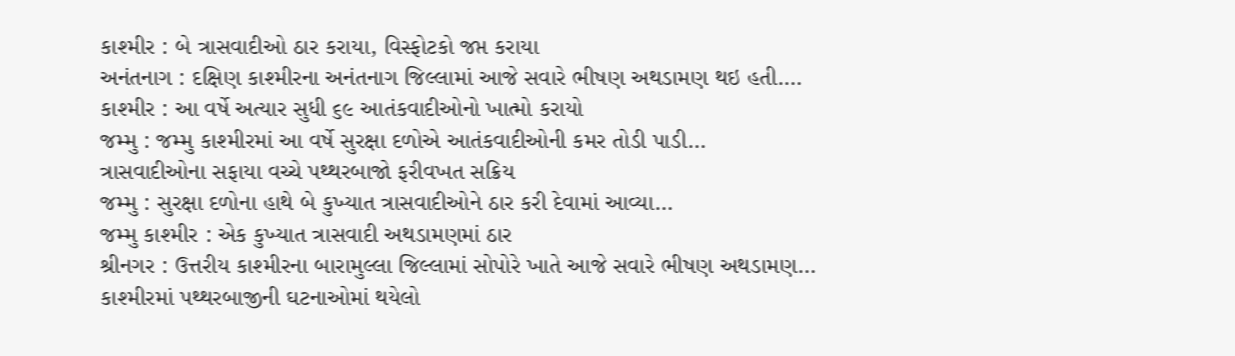કાશ્મીર : બે ત્રાસવાદીઓ ઠાર કરાયા, વિસ્ફોટકો જપ્ત કરાયા
અનંતનાગ : દક્ષિણ કાશ્મીરના અનંતનાગ જિલ્લામાં આજે સવારે ભીષણ અથડામણ થઇ હતી.…
કાશ્મીર : આ વર્ષે અત્યાર સુધી ૬૯ આતંકવાદીઓનો ખાત્મો કરાયો
જમ્મુ : જમ્મુ કાશ્મીરમાં આ વર્ષે સુરક્ષા દળોએ આતંકવાદીઓની કમર તોડી પાડી…
ત્રાસવાદીઓના સફાયા વચ્ચે પથ્થરબાજો ફરીવખત સક્રિય
જમ્મુ : સુરક્ષા દળોના હાથે બે કુખ્યાત ત્રાસવાદીઓને ઠાર કરી દેવામાં આવ્યા…
જમ્મુ કાશ્મીર : એક કુખ્યાત ત્રાસવાદી અથડામણમાં ઠાર
શ્રીનગર : ઉત્તરીય કાશ્મીરના બારામુલ્લા જિલ્લામાં સોપોરે ખાતે આજે સવારે ભીષણ અથડામણ…
કાશ્મીરમાં પથ્થરબાજીની ઘટનાઓમાં થયેલો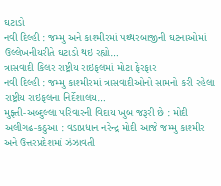ઘટાડો
નવી દિલ્હી : જમ્મુ અને કાશ્મીરમાં પથ્થરબાજીની ઘટનાઓમાં ઉલ્લેખનીયરીતે ઘટાડો થઇ રહ્યો…
ત્રાસવાદી કિલર રાષ્ટ્રીય રાઇફલમાં મોટા ફેરફાર
નવી દિલ્હી : જમ્મુ કાશ્મીરમાં ત્રાસવાદીઓનો સામનો કરી રહેલા રાષ્ટ્રીય રાઇફલના નિર્દેશાલય…
મુફ્તી-અબ્દુલ્લા પરિવારની વિદાય ખુબ જરૂરી છે : મોદી
અલીગઢ-કઠુઆ : વડાપ્રધાન નરેન્દ્ર મોદી આજે જમ્મુ કાશ્મીર અને ઉત્તરપ્રદેશમાં ઝંઝાવતી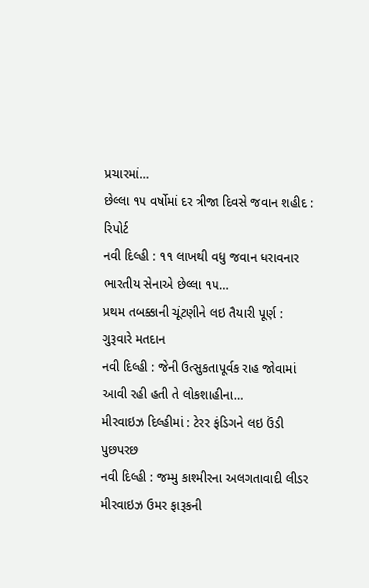પ્રચારમાં…
છેલ્લા ૧૫ વર્ષોમાં દર ત્રીજા દિવસે જવાન શહીદ : રિપોર્ટ
નવી દિલ્હી : ૧૧ લાખથી વધુ જવાન ધરાવનાર ભારતીય સેનાએ છેલ્લા ૧૫…
પ્રથમ તબક્કાની ચૂંટણીને લઇ તૈયારી પૂર્ણ : ગુરૂવારે મતદાન
નવી દિલ્હી : જેની ઉત્સુકતાપૂર્વક રાહ જોવામાં આવી રહી હતી તે લોકશાહીના…
મીરવાઇઝ દિલ્હીમાં : ટેરર ફંડિગને લઇ ઉંડી પુછપરછ
નવી દિલ્હી : જમ્મુ કાશ્મીરના અલગતાવાદી લીડર મીરવાઇઝ ઉમર ફારૂકની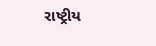રાષ્ટ્રીય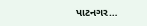પાટનગર…